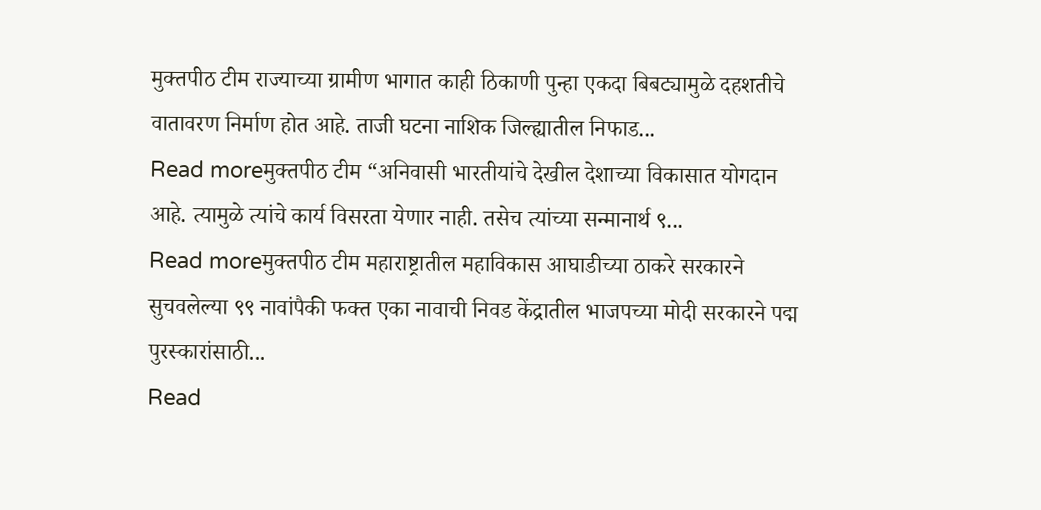मुक्तपीठ टीम राज्याच्या ग्रामीण भागात काही ठिकाणी पुन्हा एकदा बिबट्यामुळे दहशतीचे वातावरण निर्माण होत आहे. ताजी घटना नाशिक जिल्ह्यातील निफाड...
Read moreमुक्तपीठ टीम “अनिवासी भारतीयांचे देखील देशाच्या विकासात योगदान आहे. त्यामुळे त्यांचे कार्य विसरता येणार नाही. तसेच त्यांच्या सन्मानार्थ ९...
Read moreमुक्तपीठ टीम महाराष्ट्रातील महाविकास आघाडीच्या ठाकरे सरकारने सुचवलेल्या ९९ नावांपैकी फक्त एका नावाची निवड केंद्रातील भाजपच्या मोदी सरकारने पद्म पुरस्कारांसाठी...
Read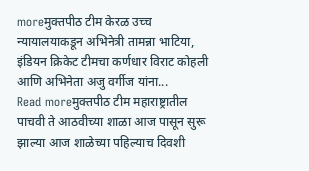moreमुक्तपीठ टीम केरळ उच्च न्यायालयाकडून अभिनेत्री तामन्ना भाटिया, इंडियन क्रिकेट टीमचा कर्णधार विराट कोहली आणि अभिनेता अजु वर्गीज यांना...
Read moreमुक्तपीठ टीम महाराष्ट्रातील पाचवी ते आठवीच्या शाळा आज पासून सुरू झाल्या आज शाळेच्या पहिल्याच दिवशी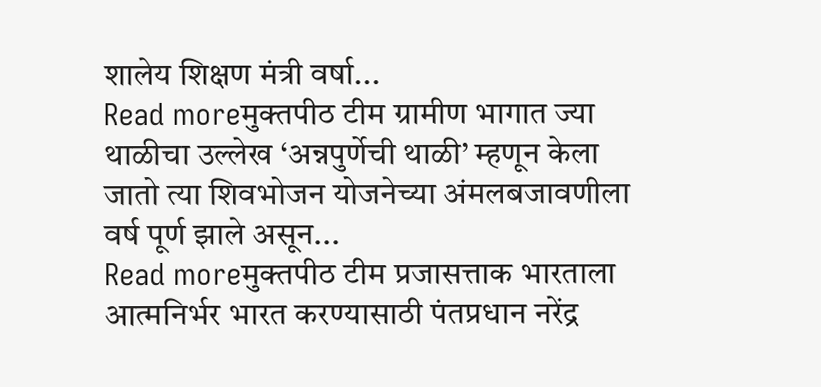शालेय शिक्षण मंत्री वर्षा...
Read moreमुक्तपीठ टीम ग्रामीण भागात ज्या थाळीचा उल्लेख ‘अन्नपुर्णेची थाळी’ म्हणून केला जातो त्या शिवभोजन योजनेच्या अंमलबजावणीला वर्ष पूर्ण झाले असून...
Read moreमुक्तपीठ टीम प्रजासत्ताक भारताला आत्मनिर्भर भारत करण्यासाठी पंतप्रधान नरेंद्र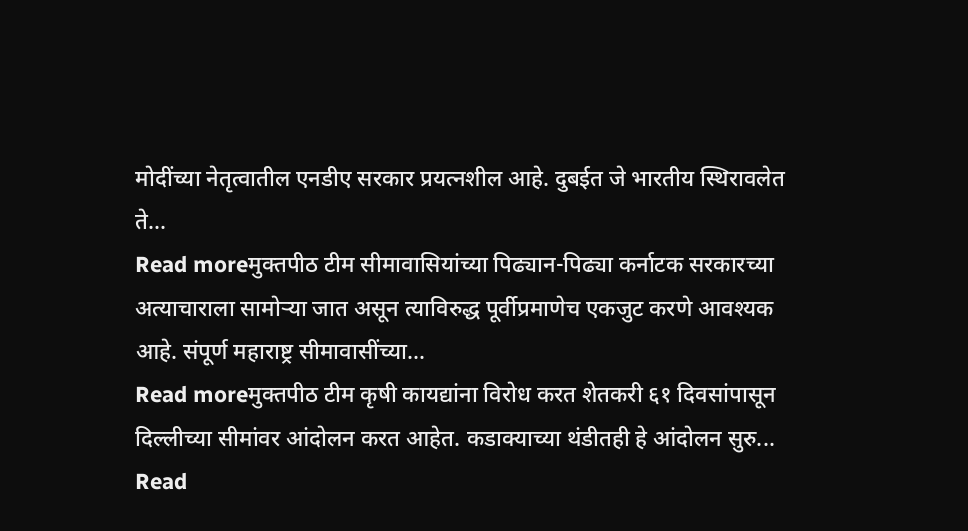मोदींच्या नेतृत्वातील एनडीए सरकार प्रयत्नशील आहे. दुबईत जे भारतीय स्थिरावलेत ते...
Read moreमुक्तपीठ टीम सीमावासियांच्या पिढ्यान-पिढ्या कर्नाटक सरकारच्या अत्याचाराला सामोऱ्या जात असून त्याविरुद्ध पूर्वीप्रमाणेच एकजुट करणे आवश्यक आहे. संपूर्ण महाराष्ट्र सीमावासींच्या...
Read moreमुक्तपीठ टीम कृषी कायद्यांना विरोध करत शेतकरी ६१ दिवसांपासून दिल्लीच्या सीमांवर आंदोलन करत आहेत. कडाक्याच्या थंडीतही हे आंदोलन सुरु...
Read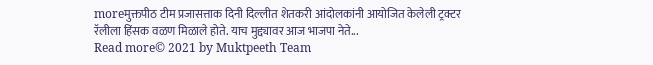moreमुक्तपीठ टीम प्रजासत्ताक दिनी दिल्लीत शेतकरी आंदोलकांनी आयोजित केलेली ट्रक्टर रॅलीला हिंसक वळण मिळाले होते. याच मुद्द्यावर आज भाजपा नेते...
Read more© 2021 by Muktpeeth Team